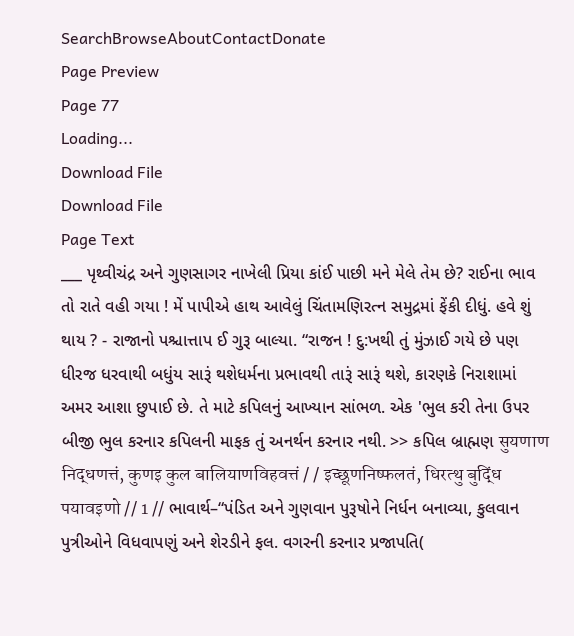SearchBrowseAboutContactDonate
Page Preview
Page 77
Loading...
Download File
Download File
Page Text
___ પૃથ્વીચંદ્ર અને ગુણસાગર નાખેલી પ્રિયા કાંઈ પાછી મને મેલે તેમ છે? રાઈના ભાવ તો રાતે વહી ગયા ! મેં પાપીએ હાથ આવેલું ચિંતામણિરત્ન સમુદ્રમાં ફેંકી દીધું. હવે શું થાય ? - રાજાનો પશ્ચાત્તાપ ઈ ગુરૂ બાલ્યા. “રાજન ! દુ:ખથી તું મુંઝાઈ ગયે છે પણ ધીરજ ધરવાથી બધુંય સારૂં થશેધર્મના પ્રભાવથી તારૂં સારૂં થશે, કારણકે નિરાશામાં અમર આશા છુપાઈ છે. તે માટે કપિલનું આખ્યાન સાંભળ. એક 'ભુલ કરી તેના ઉપર બીજી ભુલ કરનાર કપિલની માફક તું અનર્થન કરનાર નથી. >> કપિલ બ્રાહ્મણ सुयणाण निद्धणत्तं, कुणइ कुल बालियाणविहवत्तं / / इच्छूणनिष्फलतं, धिरत्थु बुद्धिं पयावइणो // 1 // ભાવાર્થ–“પંડિત અને ગુણવાન પુરૂષોને નિર્ધન બનાવ્યા, કુલવાન પુત્રીઓને વિધવાપણું અને શેરડીને ફલ. વગરની કરનાર પ્રજાપતિ(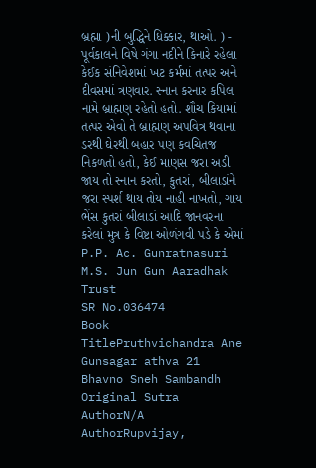બ્રહ્મા )ની બુદ્ધિને ધિક્કાર, થાઓ. ) - પૂર્વકાલને વિષે ગંગા નદીને કિનારે રહેલા કેઈક સંનિવેશમાં ખટ કર્મમાં તત્પર અને દીવસમાં ત્રણવાર. સ્નાન કરનાર કપિલ નામે બ્રાહ્મણ રહેતો હતો. શૌચ કિયામાં તત્પર એવો તે બ્રાહ્મણ અપવિત્ર થવાના ડરથી ઘેરથી બહાર પણ કવચિતજ નિકળતો હતો, કેઈ માણસ જરા અડી જાય તો સ્નાન કરતો, કુતરાં, બીલાડાંને જરા સ્પર્શ થાય તોય નાહી નાખતો, ગાય ભેંસ કુતરાં બીલાડાં આદિ જાનવરના કરેલાં મુત્ર કે વિષ્ટા ઓળંગવી પડે કે એમાં P.P. Ac. Gunratnasuri M.S. Jun Gun Aaradhak Trust
SR No.036474
Book TitlePruthvichandra Ane Gunsagar athva 21 Bhavno Sneh Sambandh
Original Sutra AuthorN/A
AuthorRupvijay,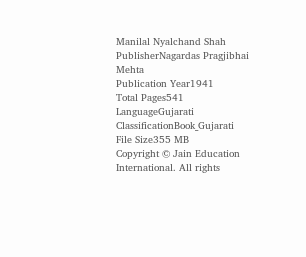Manilal Nyalchand Shah
PublisherNagardas Pragjibhai Mehta
Publication Year1941
Total Pages541
LanguageGujarati
ClassificationBook_Gujarati
File Size355 MB
Copyright © Jain Education International. All rights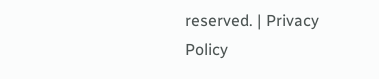reserved. | Privacy Policy